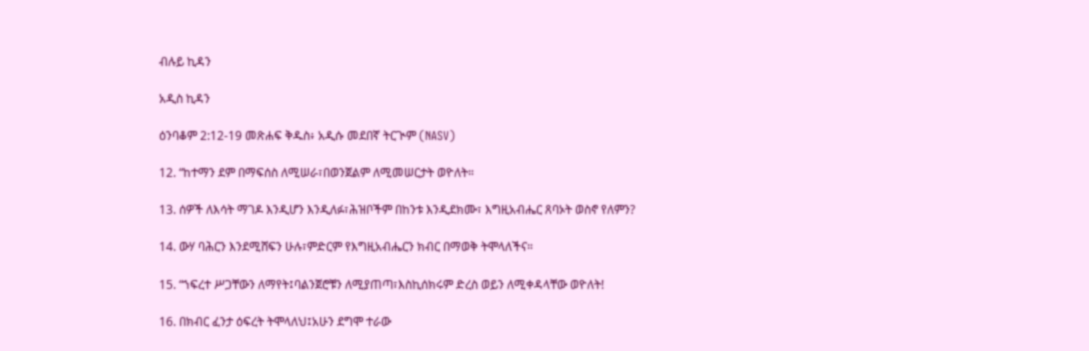ብሉይ ኪዳን

አዲስ ኪዳን

ዕንባቆም 2:12-19 መጽሐፍ ቅዱስ፥ አዲሱ መደበኛ ትርጒም (NASV)

12. “ከተማን ደም በማፍሰስ ለሚሠራ፣በወንጀልም ለሚመሠርታት ወዮለት።

13. ሰዎች ለእሳት ማገዶ እንዲሆን እንዲለፉ፣ሕዝቦችም በከንቱ እንዲደክሙ፣ እግዚአብሔር ጸባኦት ወስኖ የለምን?

14. ውሃ ባሕርን እንደሚሸፍን ሁሉ፣ምድርም የእግዚአብሔርን ክብር በማወቅ ትሞላለችና።

15. “ኀፍረተ ሥጋቸውን ለማየት፤ባልንጀሮቹን ለሚያጠጣ፣እስኪሰክሩም ድረስ ወይን ለሚቀዳላቸው ወዮለት!

16. በክብር ፈንታ ዕፍረት ትሞላለህ፤አሁን ደግሞ ተራው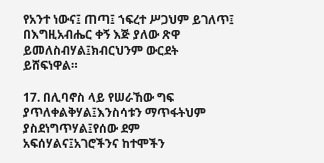የአንተ ነውና፤ ጠጣ፤ ኀፍረተ ሥጋህም ይገለጥ፤ በእግዚአብሔር ቀኝ እጅ ያለው ጽዋ ይመለስብሃል፤ክብርህንም ውርደት ይሸፍነዋል።

17. በሊባኖስ ላይ የሠራኸው ግፍ ያጥለቀልቅሃል፤እንስሳቱን ማጥፋትህም ያስደነግጥሃል፤የሰው ደም አፍሰሃልና፤አገሮችንና ከተሞችን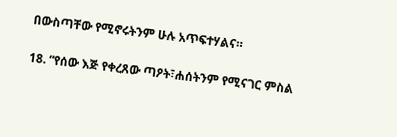በውስጣቸው የሚኖሩትንም ሁሉ አጥፍተሃልና።

18. “የሰው እጅ የቀረጸው ጣዖት፣ሐሰትንም የሚናገር ምስል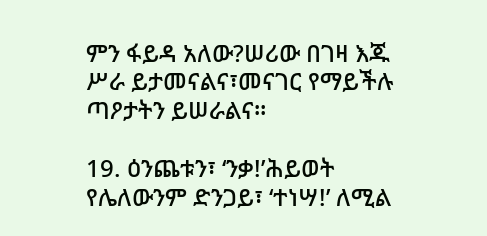ምን ፋይዳ አለው?ሠሪው በገዛ እጁ ሥራ ይታመናልና፣መናገር የማይችሉ ጣዖታትን ይሠራልና።

19. ዕንጨቱን፣ ‘ንቃ!’ሕይወት የሌለውንም ድንጋይ፣ ‘ተነሣ!’ ለሚል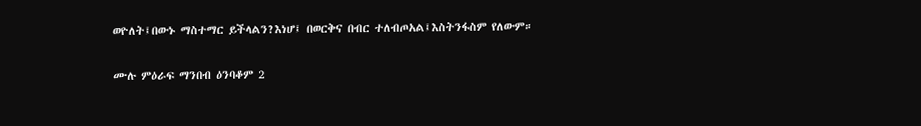ወዮለት፤በውኑ ማስተማር ይችላልን?እነሆ፤ በወርቅና በብር ተለብጦአል፤እስትንፋስም የለውም።

ሙሉ ምዕራፍ ማንበብ ዕንባቆም 2